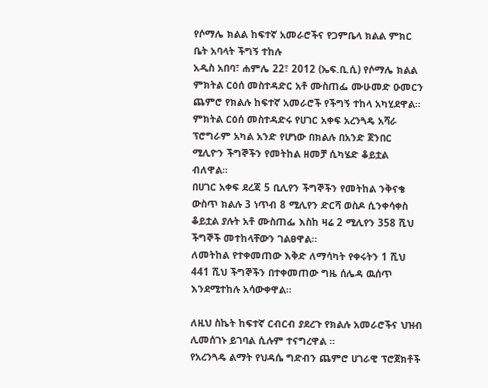የሶማሌ ክልል ከፍተኛ አመራሮችና የጋምቤላ ክልል ምክር ቤት አባላት ችግኝ ተከሉ
አዲስ አበባ፣ ሐምሌ 22፣ 2012 (ኤፍ.ቢ.ሲ) የሶማሌ ክልል ምክትል ርዕሰ መስተዳድር አቶ ሙስጠፌ ሙሁመድ ዑመርን ጨምሮ የክልሉ ከፍተኛ አመራሮች የችግኝ ተከላ አካሂደዋል።
ምክትል ርዕሰ መስተዳድሩ የሀገር አቀፍ አረንጓዴ አሻራ ፕሮግራም አካል አንድ የሆነው በክልሉ በአንድ ጀንበር ሚሊዮን ችግኞችን የመትከል ዘመቻ ሲካሄድ ቆይቷል ብለዋል።
በሀገር አቀፍ ደረጃ 5 ቢሊየን ችግኞችን የመትከል ንቅናቄ ውስጥ ክልሉ 3 ነጥብ 8 ሚሊየን ድርሻ ወስዶ ሲንቀሳቀስ ቆይቷል ያሉት አቶ ሙስጠፌ እስከ ዛሬ 2 ሚሊየን 358 ሺህ ችግኞች መተከላቸውን ገልፀዋል።
ለመትከል የተቀመጠው እቅድ ለማሳካት የቀሩትን 1 ሺህ 441 ሺህ ችግኞችን በተቀመጠው ግዜ ሰሌዳ ዉሰጥ እንደሚተከሉ አሳውቀዋል።

ለዚህ ስኬት ከፍተኛ ርብርብ ያደረጉ የክልሉ አመራሮችና ህዝብ ሊመሰገኑ ይገባል ሲሉም ተናግረዋል ።
የአረንጓዴ ልማት የህዳሴ ግድብን ጨምሮ ሀገራዊ ፕሮጀክቶች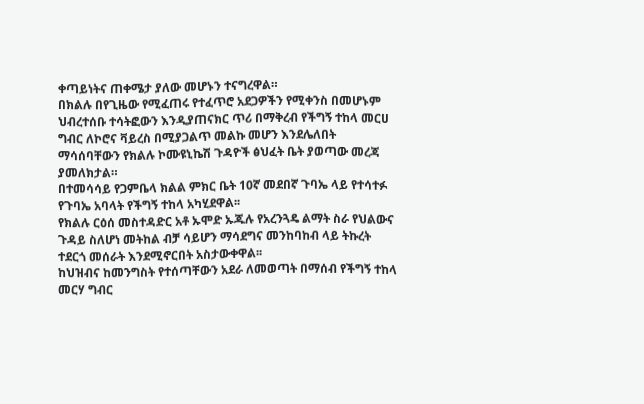ቀጣይነትና ጠቀሜታ ያለው መሆኑን ተናግረዋል።
በክልሉ በየጊዜው የሚፈጠሩ የተፈጥሮ አደጋዎችን የሚቀንስ በመሆኑም ህብረተሰቡ ተሳትፎውን እንዲያጠናክር ጥሪ በማቅረብ የችግኝ ተከላ መርሀ ግብር ለኮሮና ቫይረስ በሚያጋልጥ መልኩ መሆን እንደሌለበት ማሳሰባቸውን የክልሉ ኮሙዩኒኬሽ ጉዳዮች ፅህፈት ቤት ያወጣው መረጃ ያመለክታል።
በተመሳሳይ የጋምቤላ ክልል ምክር ቤት 10ኛ መደበኛ ጉባኤ ላይ የተሳተፉ የጉባኤ አባላት የችግኝ ተከላ አካሂደዋል፡፡
የክልሉ ርዕሰ መስተዳድር አቶ ኡሞድ ኡጁሉ የአረንጓዴ ልማት ስራ የህልውና ጉዳይ ስለሆነ መትከል ብቻ ሳይሆን ማሳደግና መንከባከብ ላይ ትኩረት ተደርጎ መሰራት እንደሚኖርበት አስታውቀዋል፡፡
ከህዝብና ከመንግስት የተሰጣቸውን አደራ ለመወጣት በማሰብ የችግኝ ተከላ መርሃ ግብር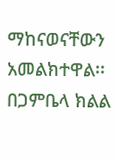ማከናወናቸውን አመልክተዋል፡፡
በጋምቤላ ክልል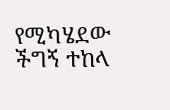የሚካሄደው ችግኝ ተከላ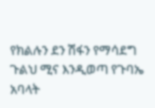የክልሉን ደን ሽፋን የማሳደግ ጉልህ ሚና እንዲወጣ የጉባኤ አባላት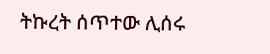ትኩረት ሰጥተው ሊሰሩ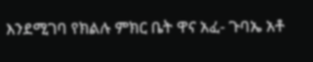እንደሚገባ የክልሉ ምክር ቤት ዋና አፈ- ጉባኤ አቶ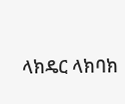ላክዴር ላክባክ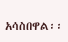አሳስበዋል፡፡